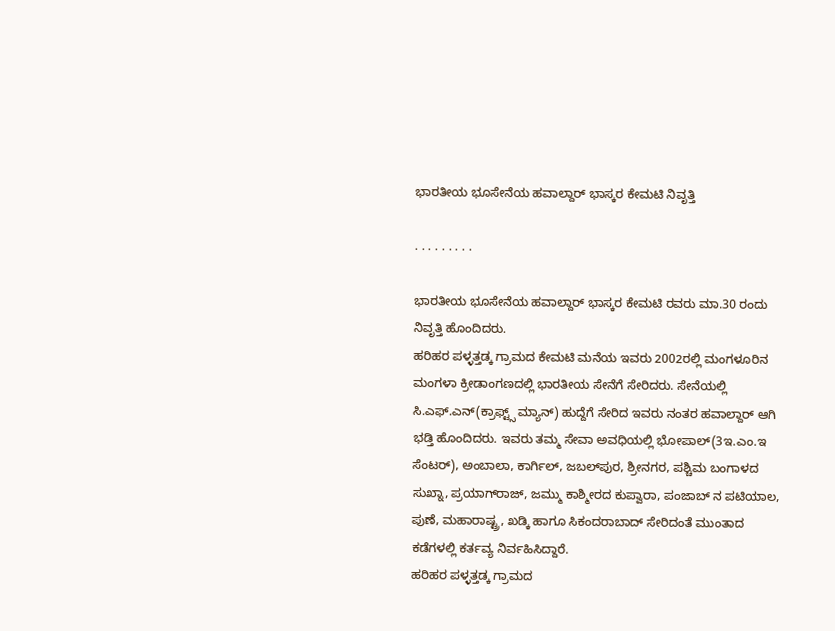ಭಾರತೀಯ ಭೂಸೇನೆಯ ಹವಾಲ್ದಾರ್ ಭಾಸ್ಕರ ಕೇಮಟಿ ನಿವೃತ್ತಿ

. . . . . . . . .

ಭಾರತೀಯ ಭೂಸೇನೆಯ ಹವಾಲ್ದಾರ್ ಭಾಸ್ಕರ ಕೇಮಟಿ ರವರು ಮಾ.30 ರಂದು ನಿವೃತ್ತಿ ಹೊಂದಿದರು.
ಹರಿಹರ ಪಳ್ಳತ್ತಡ್ಕ ಗ್ರಾಮದ ಕೇಮಟಿ ಮನೆಯ ಇವರು 2002ರಲ್ಲಿ ಮಂಗಳೂರಿನ ಮಂಗಳಾ ಕ್ರೀಡಾಂಗಣದಲ್ಲಿ ಭಾರತೀಯ ಸೇನೆಗೆ ಸೇರಿದರು. ಸೇನೆಯಲ್ಲಿ ಸಿ.ಎಫ್.ಎನ್(ಕ್ರಾಫ್ಟ್ಸ್ ಮ್ಯಾನ್) ಹುದ್ದೆಗೆ ಸೇರಿದ ಇವರು ನಂತರ ಹವಾಲ್ದಾರ್ ಆಗಿ ಭಡ್ತಿ ಹೊಂದಿದರು. ಇವರು ತಮ್ಮ ಸೇವಾ ಅವಧಿಯಲ್ಲಿ ಭೋಪಾಲ್(3ಇ.ಎಂ.ಇ ಸೆಂಟರ್), ಅಂಬಾಲಾ, ಕಾರ್ಗಿಲ್, ಜಬಲ್‌ಪುರ, ಶ್ರೀನಗರ, ಪಶ್ಚಿಮ ಬಂಗಾಳದ ಸುಖ್ನಾ, ಪ್ರಯಾಗ್‌ರಾಜ್, ಜಮ್ಮು ಕಾಶ್ಮೀರದ ಕುಪ್ವಾರಾ, ಪಂಜಾಬ್ ನ ಪಟಿಯಾಲ, ಪುಣೆ, ಮಹಾರಾಷ್ಟ್ರ, ಖಡ್ಕಿ ಹಾಗೂ ಸಿಕಂದರಾಬಾದ್ ಸೇರಿದಂತೆ ಮುಂತಾದ ಕಡೆಗಳಲ್ಲಿ ಕರ್ತವ್ಯ ನಿರ್ವಹಿಸಿದ್ದಾರೆ.
ಹರಿಹರ ಪಳ್ಳತ್ತಡ್ಕ ಗ್ರಾಮದ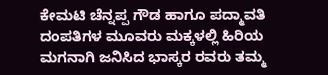ಕೇಮಟಿ ಚೆನ್ನಪ್ಪ ಗೌಡ ಹಾಗೂ ಪದ್ಮಾವತಿ ದಂಪತಿಗಳ ಮೂವರು ಮಕ್ಕಳಲ್ಲಿ ಹಿರಿಯ ಮಗನಾಗಿ ಜನಿಸಿದ ಭಾಸ್ಕರ ರವರು ತಮ್ಮ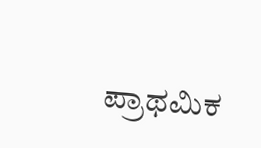ಪ್ರಾಥಮಿಕ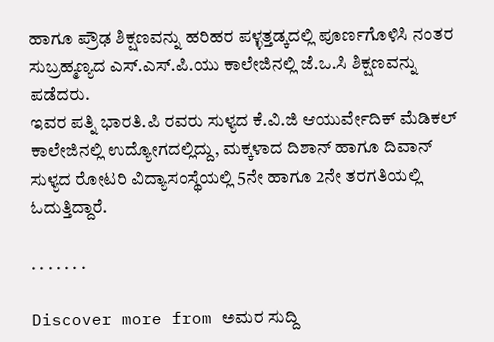ಹಾಗೂ ಪ್ರೌಢ ಶಿಕ್ಷಣವನ್ನು ಹರಿಹರ ಪಳ್ಳತ್ತಡ್ಕದಲ್ಲಿ ಪೂರ್ಣಗೊಳಿಸಿ ನಂತರ ಸುಬ್ರಹ್ಮಣ್ಯದ ಎಸ್.ಎಸ್.ಪಿ.ಯು ಕಾಲೇಜಿನಲ್ಲಿ ಜೆ.ಒ.ಸಿ ಶಿಕ್ಷಣವನ್ನು ಪಡೆದರು.
ಇವರ ಪತ್ನಿ ಭಾರತಿ.ಪಿ ರವರು ಸುಳ್ಯದ ಕೆ.ವಿ.ಜಿ ಆಯುರ್ವೇದಿಕ್ ಮೆಡಿಕಲ್ ಕಾಲೇಜಿನಲ್ಲಿ ಉದ್ಯೋಗದಲ್ಲಿದ್ದು, ಮಕ್ಕಳಾದ ದಿಶಾನ್ ಹಾಗೂ ದಿವಾನ್ ಸುಳ್ಯದ ರೋಟರಿ ವಿದ್ಯಾಸಂಸ್ಥೆಯಲ್ಲಿ 5ನೇ ಹಾಗೂ 2ನೇ ತರಗತಿಯಲ್ಲಿ ಓದುತ್ತಿದ್ದಾರೆ.

. . . . . . .

Discover more from ಅಮರ ಸುದ್ದಿ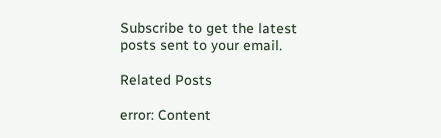Subscribe to get the latest posts sent to your email.

Related Posts

error: Content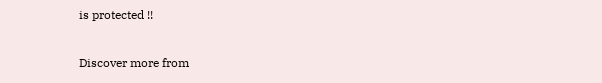is protected !!

Discover more from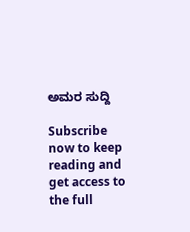ಅಮರ ಸುದ್ದಿ

Subscribe now to keep reading and get access to the full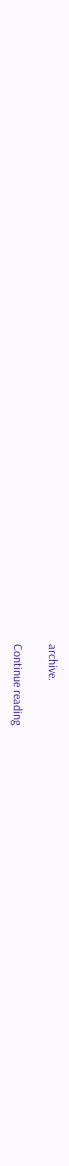archive.

Continue reading